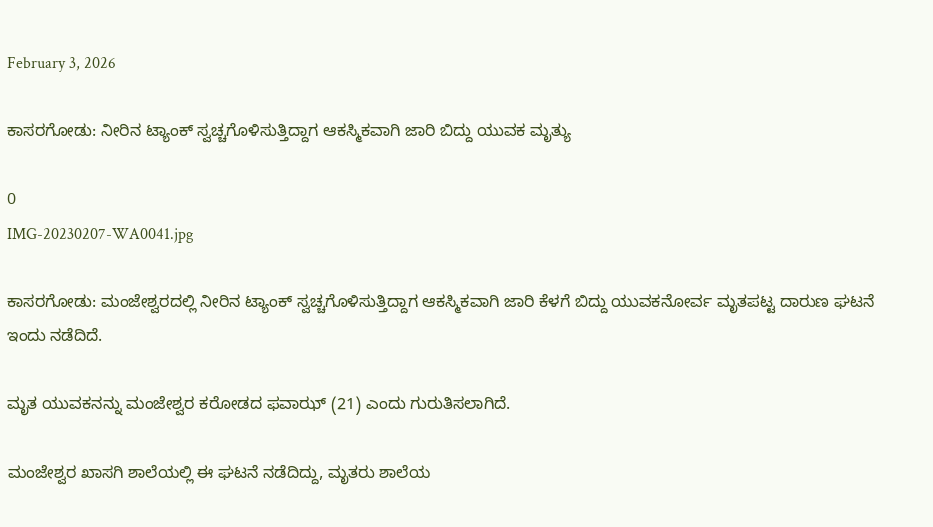February 3, 2026

ಕಾಸರಗೋಡು: ನೀರಿನ ಟ್ಯಾಂಕ್ ಸ್ವಚ್ಚಗೊಳಿಸುತ್ತಿದ್ದಾಗ ಆಕಸ್ಮಿಕವಾಗಿ ಜಾರಿ ಬಿದ್ದು ಯುವಕ ಮೃತ್ಯು

0
IMG-20230207-WA0041.jpg

ಕಾಸರಗೋಡು: ಮಂಜೇಶ್ವರದಲ್ಲಿ ನೀರಿನ ಟ್ಯಾಂಕ್ ಸ್ವಚ್ಚಗೊಳಿಸುತ್ತಿದ್ದಾಗ ಆಕಸ್ಮಿಕವಾಗಿ ಜಾರಿ ಕೆಳಗೆ ಬಿದ್ದು ಯುವಕನೋರ್ವ ಮೃತಪಟ್ಟ ದಾರುಣ ಘಟನೆ ಇಂದು ನಡೆದಿದೆ.

ಮೃತ ಯುವಕನನ್ನು ಮಂಜೇಶ್ವರ ಕರೋಡದ ಫವಾಝ್ (21) ಎಂದು ಗುರುತಿಸಲಾಗಿದೆ.

ಮಂಜೇಶ್ವರ ಖಾಸಗಿ ಶಾಲೆಯಲ್ಲಿ ಈ ಘಟನೆ ನಡೆದಿದ್ದು, ಮೃತರು ಶಾಲೆಯ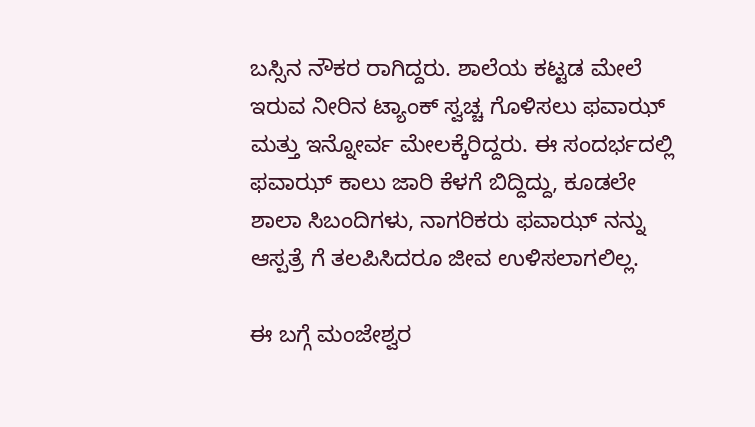ಬಸ್ಸಿನ ನೌಕರ ರಾಗಿದ್ದರು. ಶಾಲೆಯ ಕಟ್ಟಡ ಮೇಲೆ ಇರುವ ನೀರಿನ ಟ್ಯಾಂಕ್ ಸ್ವಚ್ಚ ಗೊಳಿಸಲು ಫವಾಝ್ ಮತ್ತು ಇನ್ನೋರ್ವ ಮೇಲಕ್ಕೆರಿದ್ದರು. ಈ ಸಂದರ್ಭದಲ್ಲಿ ಫವಾಝ್ ಕಾಲು ಜಾರಿ ಕೆಳಗೆ ಬಿದ್ದಿದ್ದು, ಕೂಡಲೇ ಶಾಲಾ ಸಿಬಂದಿಗಳು, ನಾಗರಿಕರು ಫವಾಝ್ ನನ್ನು ಆಸ್ಪತ್ರೆ ಗೆ ತಲಪಿಸಿದರೂ ಜೀವ ಉಳಿಸಲಾಗಲಿಲ್ಲ.

ಈ ಬಗ್ಗೆ ಮಂಜೇಶ್ವರ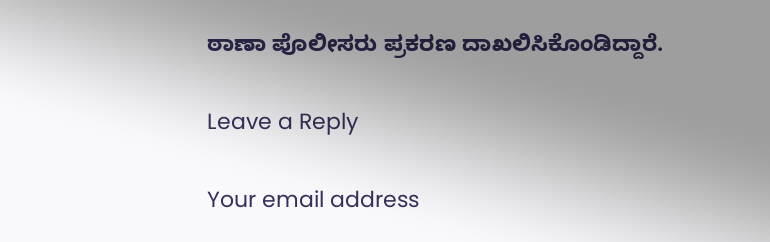ಠಾಣಾ ಪೊಲೀಸರು ಪ್ರಕರಣ ದಾಖಲಿಸಿಕೊಂಡಿದ್ದಾರೆ.

Leave a Reply

Your email address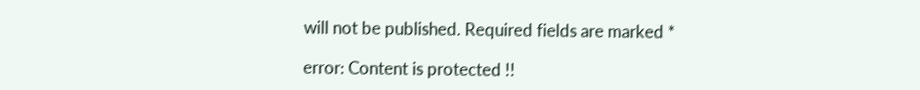will not be published. Required fields are marked *

error: Content is protected !!